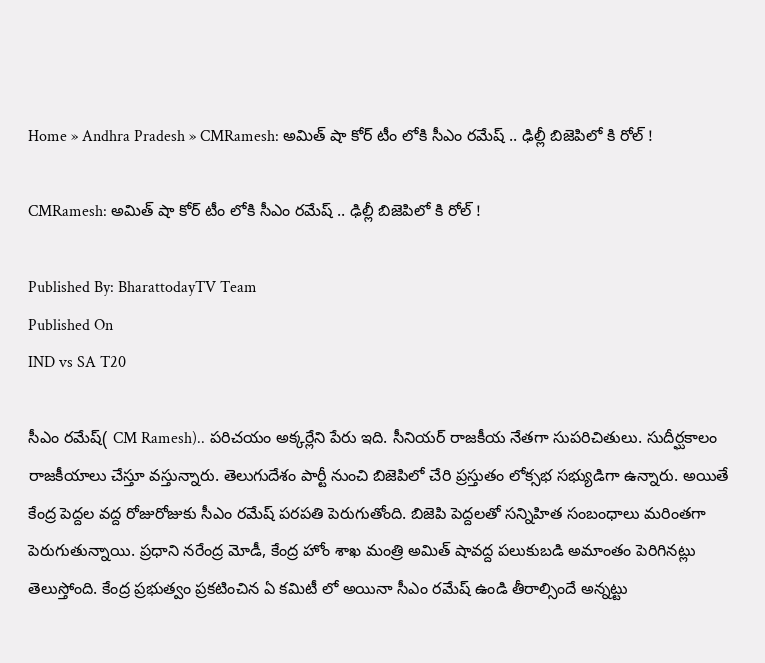Home » Andhra Pradesh » CMRamesh: అమిత్ షా కోర్ టీం లోకి సీఎం రమేష్ .. ఢిల్లీ బిజెపిలో కి రోల్ !

CMRamesh: అమిత్ షా కోర్ టీం లోకి సీఎం రమేష్ .. ఢిల్లీ బిజెపిలో కి రోల్ !

Published By: BharattodayTV Team
Published On
IND vs SA T20

సీఎం రమేష్( CM Ramesh).. పరిచయం అక్కర్లేని పేరు ఇది. సీనియర్ రాజకీయ నేతగా సుపరిచితులు. సుదీర్ఘకాలం రాజకీయాలు చేస్తూ వస్తున్నారు. తెలుగుదేశం పార్టీ నుంచి బిజెపిలో చేరి ప్రస్తుతం లోక్సభ సభ్యుడిగా ఉన్నారు. అయితే కేంద్ర పెద్దల వద్ద రోజురోజుకు సీఎం రమేష్ పరపతి పెరుగుతోంది. బిజెపి పెద్దలతో సన్నిహిత సంబంధాలు మరింతగా పెరుగుతున్నాయి. ప్రధాని నరేంద్ర మోడీ, కేంద్ర హోం శాఖ మంత్రి అమిత్ షావద్ద పలుకుబడి అమాంతం పెరిగినట్లు తెలుస్తోంది. కేంద్ర ప్రభుత్వం ప్రకటించిన ఏ కమిటీ లో అయినా సీఎం రమేష్ ఉండి తీరాల్సిందే అన్నట్టు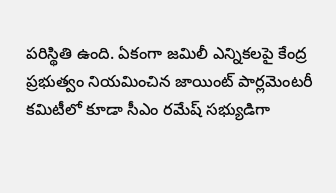పరిస్థితి ఉంది. ఏకంగా జమిలీ ఎన్నికలపై కేంద్ర ప్రభుత్వం నియమించిన జాయింట్ పార్లమెంటరీ కమిటీలో కూడా సీఎం రమేష్ సభ్యుడిగా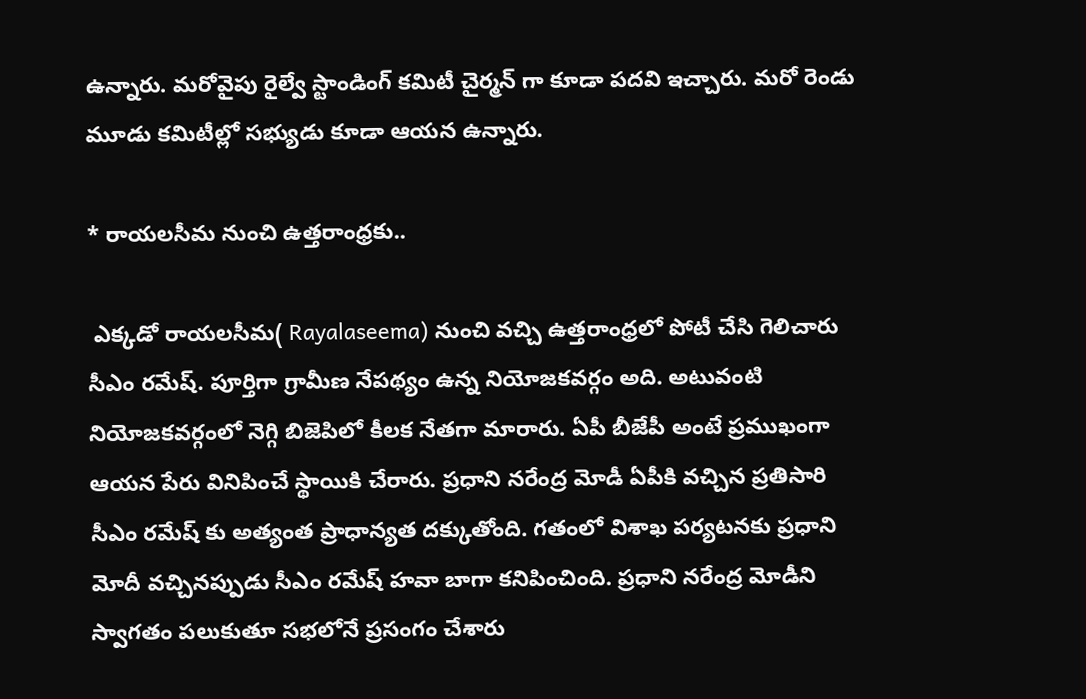ఉన్నారు. మరోవైపు రైల్వే స్టాండింగ్ కమిటీ చైర్మన్ గా కూడా పదవి ఇచ్చారు. మరో రెండు మూడు కమిటీల్లో సభ్యుడు కూడా ఆయన ఉన్నారు.

* రాయలసీమ నుంచి ఉత్తరాంధ్రకు..

 ఎక్కడో రాయలసీమ( Rayalaseema) నుంచి వచ్చి ఉత్తరాంధ్రలో పోటీ చేసి గెలిచారు సీఎం రమేష్. పూర్తిగా గ్రామీణ నేపథ్యం ఉన్న నియోజకవర్గం అది. అటువంటి నియోజకవర్గంలో నెగ్గి బిజెపిలో కీలక నేతగా మారారు. ఏపీ బీజేపీ అంటే ప్రముఖంగా ఆయన పేరు వినిపించే స్థాయికి చేరారు. ప్రధాని నరేంద్ర మోడీ ఏపీకి వచ్చిన ప్రతిసారి సీఎం రమేష్ కు అత్యంత ప్రాధాన్యత దక్కుతోంది. గతంలో విశాఖ పర్యటనకు ప్రధాని మోదీ వచ్చినప్పుడు సీఎం రమేష్ హవా బాగా కనిపించింది. ప్రధాని నరేంద్ర మోడీని స్వాగతం పలుకుతూ సభలోనే ప్రసంగం చేశారు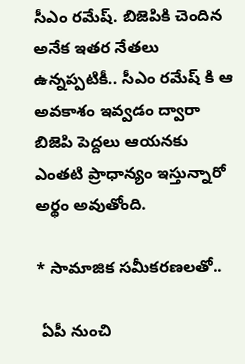సీఎం రమేష్. బిజెపికి చెందిన అనేక ఇతర నేతలు ఉన్నప్పటికీ.. సీఎం రమేష్ కి ఆ అవకాశం ఇవ్వడం ద్వారా బిజెపి పెద్దలు ఆయనకు ఎంతటి ప్రాధాన్యం ఇస్తున్నారో అర్థం అవుతోంది.

* సామాజిక సమీకరణలతో..

 ఏపీ నుంచి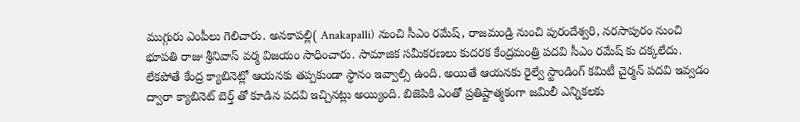ముగ్గురు ఎంపీలు గెలిచారు. అనకాపల్లి( Anakapalli) నుంచి సీఎం రమేష్, రాజమండ్రి నుంచి పురందేశ్వరి, నరసాపురం నుంచి భూపతి రాజు శ్రీనివాస్ వర్మ విజయం సాధించారు. సామాజిక సమీకరణలు కుదరక కేంద్రమంత్రి పదవి సీఎం రమేష్ కు దక్కలేదు. లేకపోతే కేంద్ర క్యాబినెట్లో ఆయనకు తప్పకుండా స్థానం ఇవ్వాల్సి ఉంది. అయితే ఆయనకు రైల్వే స్టాండింగ్ కమిటీ చైర్మన్ పదవి ఇవ్వడం ద్వారా క్యాబినెట్ బెర్త్ తో కూడిన పదవి ఇచ్చినట్లు అయ్యింది. బిజెపికి ఎంతో ప్రతిష్టాత్మకంగా జమిలీ ఎన్నికలకు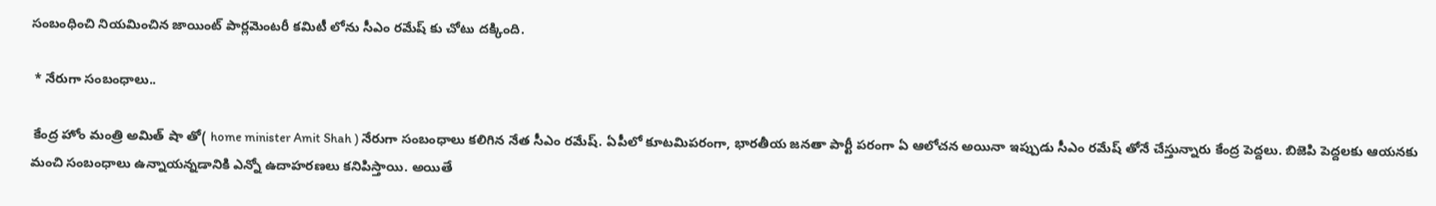సంబంధించి నియమించిన జాయింట్ పార్లమెంటరీ కమిటీ లోను సీఎం రమేష్ కు చోటు దక్కింది.

 * నేరుగా సంబంధాలు..

 కేంద్ర హోం మంత్రి అమిత్ షా తో( home minister Amit Shah ) నేరుగా సంబంధాలు కలిగిన నేత సీఎం రమేష్. ఏపీలో కూటమిపరంగా, భారతీయ జనతా పార్టీ పరంగా ఏ ఆలోచన అయినా ఇప్పుడు సీఎం రమేష్ తోనే చేస్తున్నారు కేంద్ర పెద్దలు. బిజెపి పెద్దలకు ఆయనకు మంచి సంబంధాలు ఉన్నాయన్నడానికి ఎన్నో ఉదాహరణలు కనిపిస్తాయి. అయితే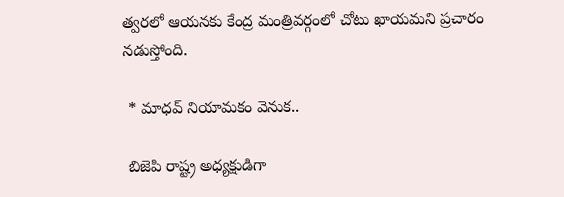త్వరలో ఆయనకు కేంద్ర మంత్రివర్గంలో చోటు ఖాయమని ప్రచారం నడుస్తోంది.

 * మాధవ్ నియామకం వెనుక..

 బిజెపి రాష్ట్ర అధ్యక్షుడిగా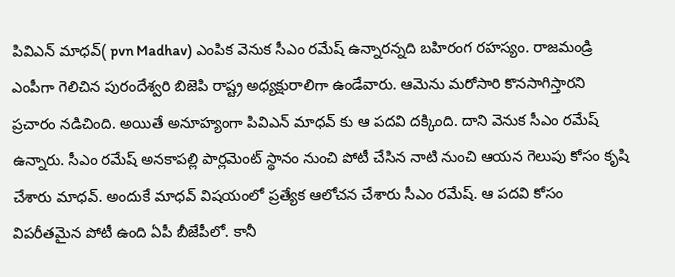పివిఎన్ మాధవ్( pvn Madhav) ఎంపిక వెనుక సీఎం రమేష్ ఉన్నారన్నది బహిరంగ రహస్యం. రాజమండ్రి ఎంపీగా గెలిచిన పురందేశ్వరి బిజెపి రాష్ట్ర అధ్యక్షురాలిగా ఉండేవారు. ఆమెను మరోసారి కొనసాగిస్తారని ప్రచారం నడిచింది. అయితే అనూహ్యంగా పివిఎన్ మాధవ్ కు ఆ పదవి దక్కింది. దాని వెనుక సీఎం రమేష్ ఉన్నారు. సీఎం రమేష్ అనకాపల్లి పార్లమెంట్ స్థానం నుంచి పోటీ చేసిన నాటి నుంచి ఆయన గెలుపు కోసం కృషి చేశారు మాధవ్. అందుకే మాధవ్ విషయంలో ప్రత్యేక ఆలోచన చేశారు సీఎం రమేష్. ఆ పదవి కోసం విపరీతమైన పోటీ ఉంది ఏపీ బీజేపీలో. కానీ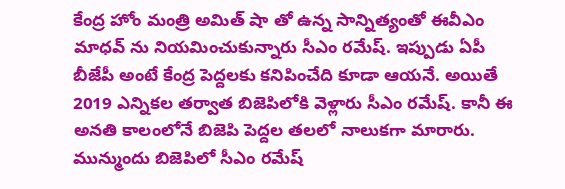కేంద్ర హోం మంత్రి అమిత్ షా తో ఉన్న సాన్నిత్యంతో ఈవీఎం మాధవ్ ను నియమించుకున్నారు సీఎం రమేష్. ఇప్పుడు ఏపీ బీజేపీ అంటే కేంద్ర పెద్దలకు కనిపించేది కూడా ఆయనే. అయితే 2019 ఎన్నికల తర్వాత బిజెపిలోకి వెళ్లారు సీఎం రమేష్. కానీ ఈ అనతి కాలంలోనే బిజెపి పెద్దల తలలో నాలుకగా మారారు. మున్ముందు బిజెపిలో సీఎం రమేష్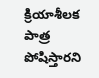క్రియాశీలక పాత్ర పోషిస్తారని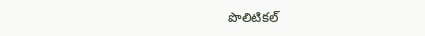పొలిటికల్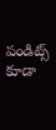పండిట్స్ కూడా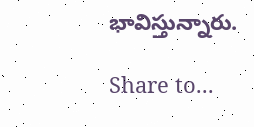భావిస్తున్నారు.

Share to...